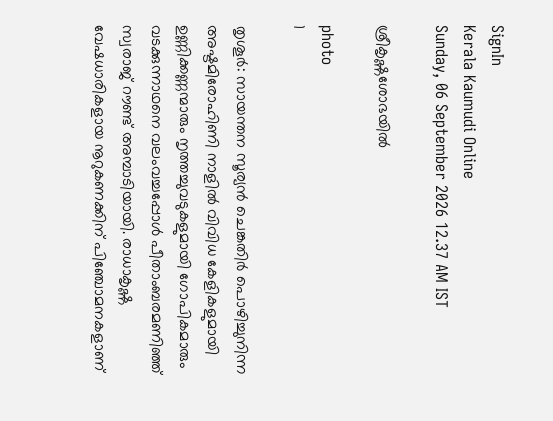SignIn
Kerala Kaumudi Online
Sunday, 06 September 2026 12.37 AM IST

ശ്രീകൃഷ്ണശോഭയിൽ

photo
1

തൃശൂർ: സായന്തന സൂര്യൻ ചെങ്കതിർ പൊഴിച്ചുനിന്ന അഷ്ടമിരോഹിണി നാളിൽ വിവിധ കേളികളുമായി ഉണ്ണിക്കണ്ണന്മാരും നൃത്തച്ചുവടുകളുമായി ഗോപികമാരും വടക്കുന്നാഥനെ വലംവച്ചപ്പോൾ പീതാംബരമണിഞ്ഞ് സ്വരാജ് റൗണ്ട് അമ്പാടിയായി. രാധാകൃഷ്ണ വേഷധാരികളായ നൂറുകണക്കിന് പിഞ്ചോമനകളാണ്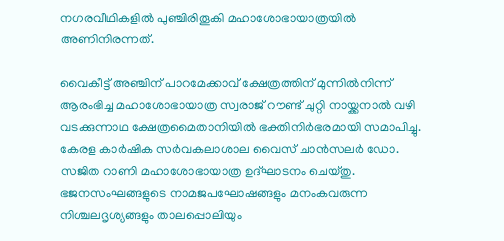നഗരവീഥികളിൽ പുഞ്ചിരിതൂകി മഹാശോഭായാത്രയിൽ അണിനിരന്നത്.

വൈകീട്ട് അഞ്ചിന് പാറമേക്കാവ് ക്ഷേത്രത്തിന് മുന്നിൽനിന്ന് ആരംഭിച്ച മഹാശോഭായാത്ര സ്വരാജ് റൗണ്ട് ചുറ്റി നായ്ക്കനാൽ വഴി വടക്കുന്നാഥ ക്ഷേത്രമൈതാനിയിൽ ഭക്തിനിർഭരമായി സമാപിച്ചു. കേരള കാർഷിക സർവകലാശാല വൈസ് ചാൻസലർ ഡോ. സജിത റാണി മഹാശോഭായാത്ര ഉദ്ഘാടനം ചെയ്തു. ഭജനസംഘങ്ങളുടെ നാമജപഘോഷങ്ങളും മനംകവരുന്ന നിശ്ചലദൃശ്യങ്ങളും താലപ്പൊലിയും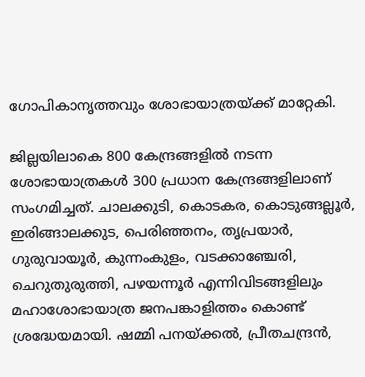ഗോപികാനൃത്തവും ശോഭായാത്രയ്ക്ക് മാറ്റേകി.

ജില്ലയിലാകെ 800 കേന്ദ്രങ്ങളിൽ നടന്ന ശോഭായാത്രകൾ 300 പ്രധാന കേന്ദ്രങ്ങളിലാണ് സംഗമിച്ചത്. ചാലക്കുടി, കൊടകര, കൊടുങ്ങല്ലൂർ, ഇരിങ്ങാലക്കുട, പെരിഞ്ഞനം, തൃപ്രയാർ, ഗുരുവായൂർ, കുന്നംകുളം, വടക്കാഞ്ചേരി, ചെറുതുരുത്തി, പഴയന്നൂർ എന്നിവിടങ്ങളിലും മഹാശോഭായാത്ര ജനപങ്കാളിത്തം കൊണ്ട് ശ്രദ്ധേയമായി. ഷമ്മി പനയ്ക്കൽ, പ്രീതചന്ദ്രൻ,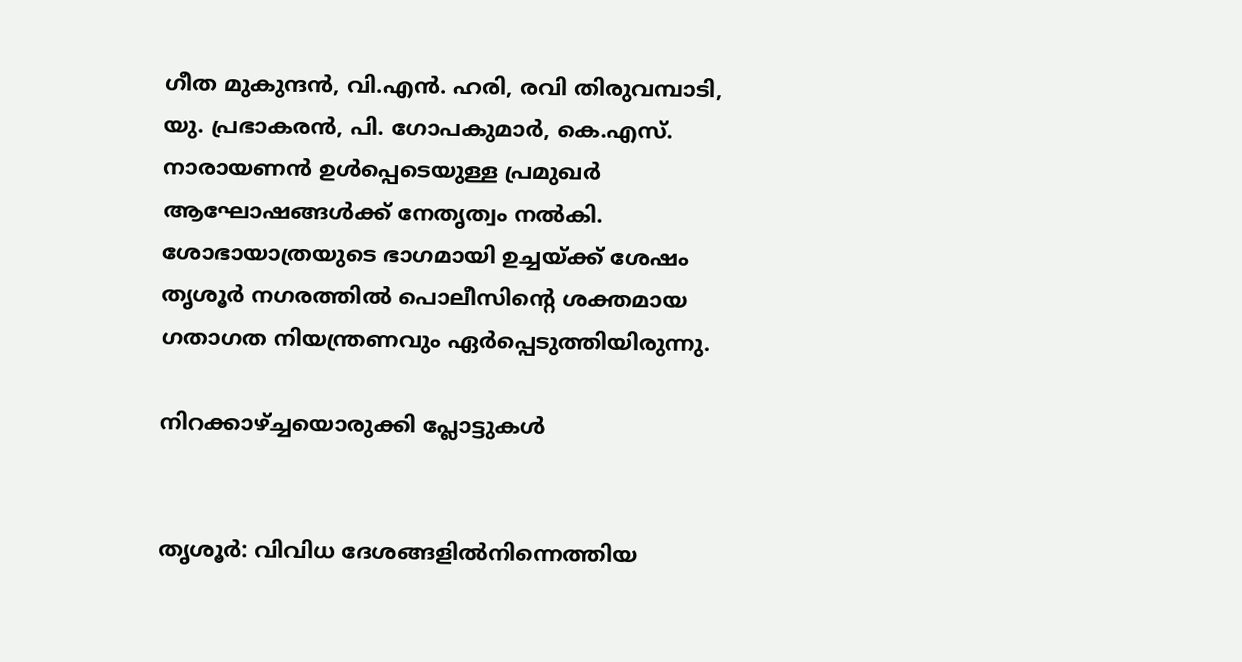ഗീത മുകുന്ദൻ, വി.എൻ. ഹരി, രവി തിരുവമ്പാടി, യു. പ്രഭാകരൻ, പി. ഗോപകുമാർ, കെ.എസ്. നാരായണൻ ഉൾപ്പെടെയുള്ള പ്രമുഖർ ആഘോഷങ്ങൾക്ക് നേതൃത്വം നൽകി. ശോഭായാത്രയുടെ ഭാഗമായി ഉച്ചയ്ക്ക് ശേഷം തൃശൂർ നഗരത്തിൽ പൊലീസിന്റെ ശക്തമായ ഗതാഗത നിയന്ത്രണവും ഏർപ്പെടുത്തിയിരുന്നു.

നിറക്കാഴ്ച്ചയൊരുക്കി പ്ലോട്ടുകൾ


തൃശൂർ: വിവിധ ദേശങ്ങളിൽനിന്നെത്തിയ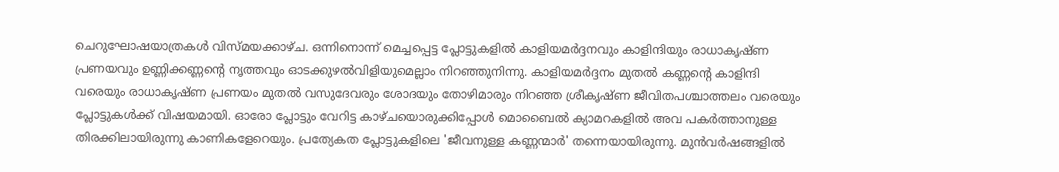ചെറുഘോഷയാത്രകൾ വിസ്മയക്കാഴ്ച. ഒന്നിനൊന്ന് മെച്ചപ്പെട്ട പ്ലോട്ടുകളിൽ കാളിയമർദ്ദനവും കാളിന്ദിയും രാധാകൃഷ്ണ പ്രണയവും ഉണ്ണിക്കണ്ണന്റെ നൃത്തവും ഓടക്കുഴൽവിളിയുമെല്ലാം നിറഞ്ഞുനിന്നു. കാളിയമർദ്ദനം മുതൽ കണ്ണന്റെ കാളിന്ദി വരെയും രാധാകൃഷ്ണ പ്രണയം മുതൽ വസുദേവരും ശോദയും തോഴിമാരും നിറഞ്ഞ ശ്രീകൃഷ്ണ ജീവിതപശ്ചാത്തലം വരെയും പ്ലോട്ടുകൾക്ക് വിഷയമായി. ഓരോ പ്ലോട്ടും വേറിട്ട കാഴ്ചയൊരുക്കിപ്പോൾ മൊബൈൽ ക്യാമറകളിൽ അവ പകർത്താനുള്ള തിരക്കിലായിരുന്നു കാണികളേറെയും. പ്രത്യേകത പ്ലോട്ടുകളിലെ 'ജീവനുള്ള കണ്ണന്മാർ' തന്നെയായിരുന്നു. മുൻവർഷങ്ങളിൽ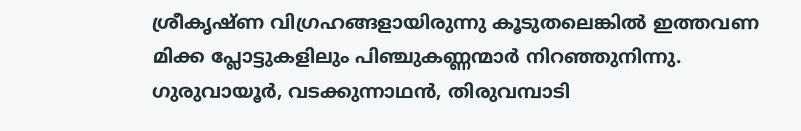ശ്രീകൃഷ്ണ വിഗ്രഹങ്ങളായിരുന്നു കൂടുതലെങ്കിൽ ഇത്തവണ മിക്ക പ്ലോട്ടുകളിലും പിഞ്ചുകണ്ണന്മാർ നിറഞ്ഞുനിന്നു. ഗുരുവായൂർ, വടക്കുന്നാഥൻ, തിരുവമ്പാടി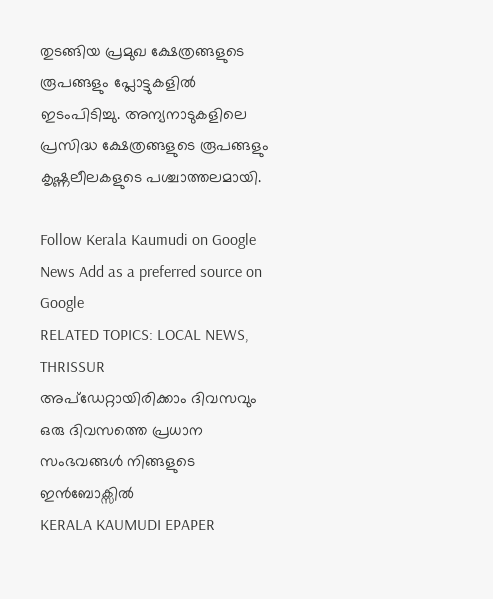തുടങ്ങിയ പ്രമുഖ ക്ഷേത്രങ്ങളുടെ രൂപങ്ങളും പ്ലോട്ടുകളിൽ ഇടംപിടിച്ചു. അന്യനാടുകളിലെ പ്രസിദ്ധ ക്ഷേത്രങ്ങളുടെ രൂപങ്ങളും കൃഷ്ണലീലകളുടെ പശ്ചാത്തലമായി.

Follow Kerala Kaumudi on Google News Add as a preferred source on Google
RELATED TOPICS: LOCAL NEWS, THRISSUR
അപ്ഡേറ്റായിരിക്കാം ദിവസവും
ഒരു ദിവസത്തെ പ്രധാന സംഭവങ്ങൾ നിങ്ങളുടെ ഇൻബോക്സിൽ
KERALA KAUMUDI EPAPER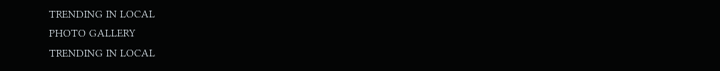TRENDING IN LOCAL
PHOTO GALLERY
TRENDING IN LOCAL